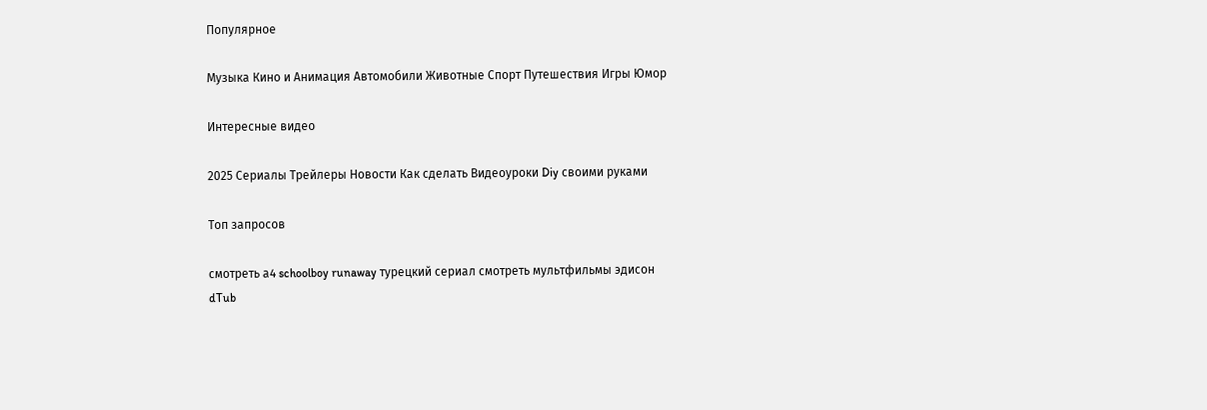Популярное

Музыка Кино и Анимация Автомобили Животные Спорт Путешествия Игры Юмор

Интересные видео

2025 Сериалы Трейлеры Новости Как сделать Видеоуроки Diy своими руками

Топ запросов

смотреть а4 schoolboy runaway турецкий сериал смотреть мультфильмы эдисон
dTub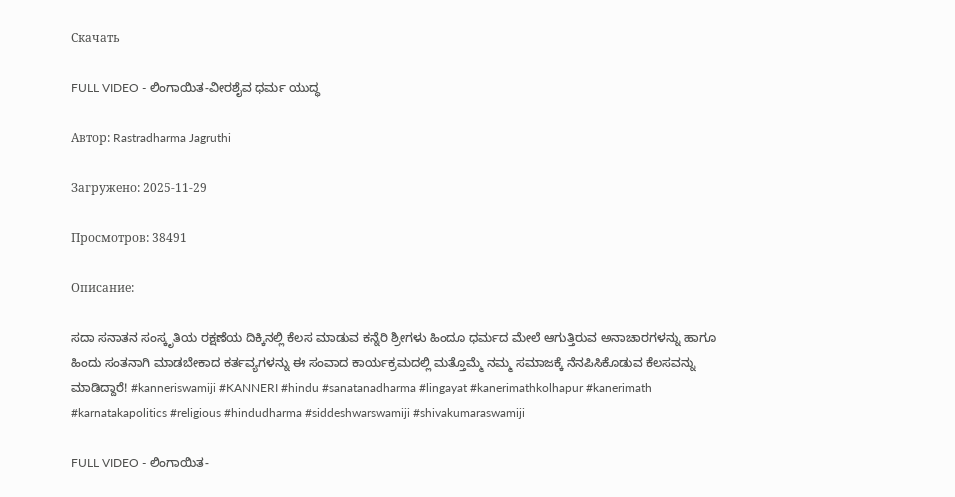Скачать

FULL VIDEO - ಲಿಂಗಾಯಿತ-ವೀರಶೈವ ಧರ್ಮ ಯುದ್ಧ

Автор: Rastradharma Jagruthi

Загружено: 2025-11-29

Просмотров: 38491

Описание:

ಸದಾ ಸನಾತನ ಸಂಸ್ಕೃತಿಯ ರಕ್ಷಣೆಯ ದಿಕ್ಕಿನಲ್ಲಿ ಕೆಲಸ ಮಾಡುವ ಕನ್ನೆರಿ ಶ್ರೀಗಳು ಹಿಂದೂ ಧರ್ಮದ ಮೇಲೆ ಆಗುತ್ತಿರುವ ಅನಾಚಾರಗಳನ್ನು ಹಾಗೂ ಹಿಂದು ಸಂತನಾಗಿ ಮಾಡಬೇಕಾದ ಕರ್ತವ್ಯಗಳನ್ನು ಈ ಸಂವಾದ ಕಾರ್ಯಕ್ರಮದಲ್ಲಿ ಮತ್ತೊಮ್ಮೆ ನಮ್ಮ ಸಮಾಜಕ್ಕೆ ನೆನಪಿಸಿಕೊಡುವ ಕೆಲಸವನ್ನು ಮಾಡಿದ್ದಾರೆ! #kanneriswamiji #KANNERI #hindu #sanatanadharma #lingayat #kanerimathkolhapur #kanerimath #karnatakapolitics #religious #hindudharma #siddeshwarswamiji #shivakumaraswamiji

FULL VIDEO - ಲಿಂಗಾಯಿತ-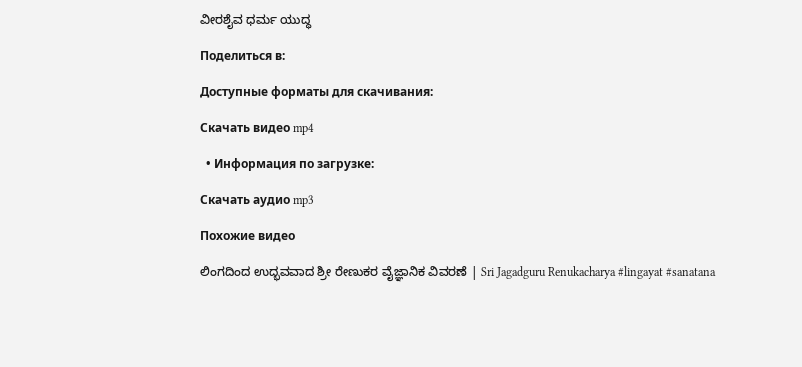ವೀರಶೈವ ಧರ್ಮ ಯುದ್ಧ

Поделиться в:

Доступные форматы для скачивания:

Скачать видео mp4

  • Информация по загрузке:

Скачать аудио mp3

Похожие видео

ಲಿಂಗದಿಂದ ಉದ್ಭವವಾದ ಶ್ರೀ ರೇಣುಕರ ವೈಜ್ಞಾನಿಕ ವಿವರಣೆ | Sri Jagadguru Renukacharya #lingayat #sanatana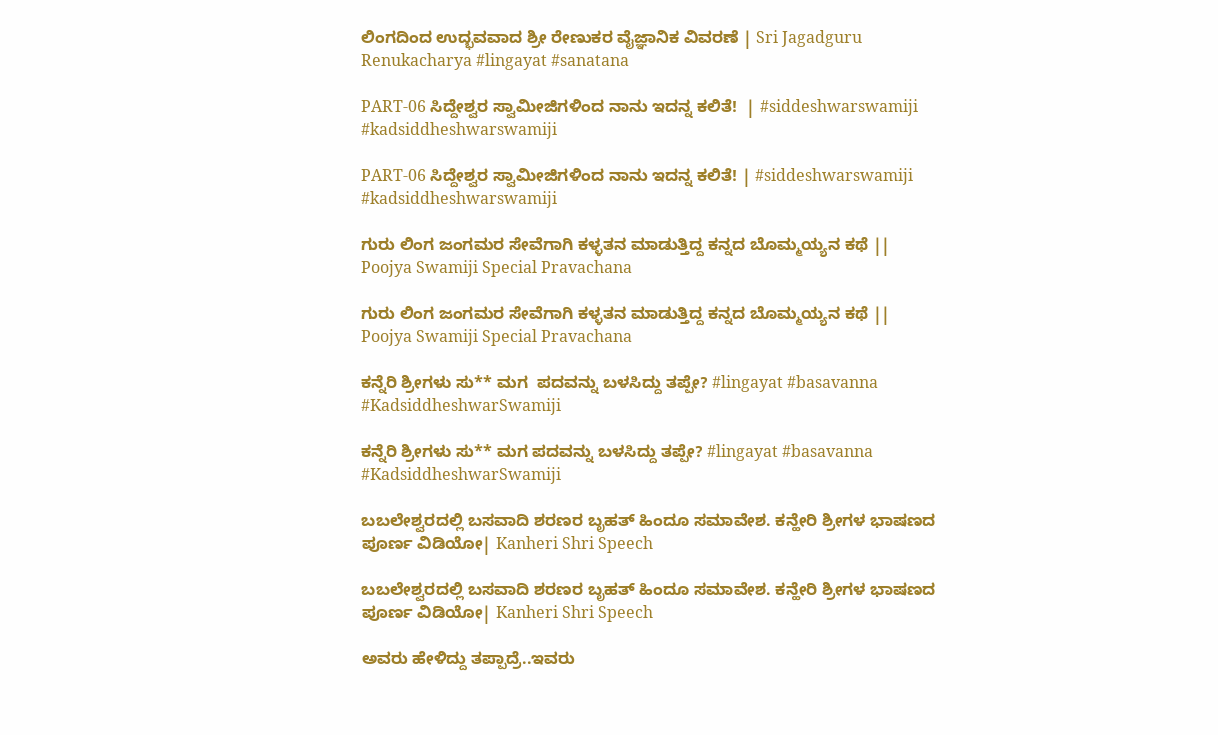ಲಿಂಗದಿಂದ ಉದ್ಭವವಾದ ಶ್ರೀ ರೇಣುಕರ ವೈಜ್ಞಾನಿಕ ವಿವರಣೆ | Sri Jagadguru Renukacharya #lingayat #sanatana

PART-06 ಸಿದ್ದೇಶ್ವರ ಸ್ವಾಮೀಜಿಗಳಿಂದ ನಾನು ಇದನ್ನ ಕಲಿತೆ!  | #siddeshwarswamiji #kadsiddheshwarswamiji

PART-06 ಸಿದ್ದೇಶ್ವರ ಸ್ವಾಮೀಜಿಗಳಿಂದ ನಾನು ಇದನ್ನ ಕಲಿತೆ! | #siddeshwarswamiji #kadsiddheshwarswamiji

ಗುರು ಲಿಂಗ ಜಂಗಮರ ಸೇವೆಗಾಗಿ ಕಳ್ಳತನ ಮಾಡುತ್ತಿದ್ದ ಕನ್ನದ ಬೊಮ್ಮಯ್ಯನ ಕಥೆ || Poojya Swamiji Special Pravachana

ಗುರು ಲಿಂಗ ಜಂಗಮರ ಸೇವೆಗಾಗಿ ಕಳ್ಳತನ ಮಾಡುತ್ತಿದ್ದ ಕನ್ನದ ಬೊಮ್ಮಯ್ಯನ ಕಥೆ || Poojya Swamiji Special Pravachana

ಕನ್ನೆರಿ ಶ್ರೀಗಳು ಸು** ಮಗ  ಪದವನ್ನು ಬಳಸಿದ್ದು ತಪ್ಪೇ? #lingayat #basavanna #KadsiddheshwarSwamiji

ಕನ್ನೆರಿ ಶ್ರೀಗಳು ಸು** ಮಗ ಪದವನ್ನು ಬಳಸಿದ್ದು ತಪ್ಪೇ? #lingayat #basavanna #KadsiddheshwarSwamiji

ಬಬಲೇಶ್ವರದಲ್ಲಿ ಬಸವಾದಿ ಶರಣರ ಬೃಹತ್ ಹಿಂದೂ ಸಮಾವೇಶ. ಕನ್ಹೇರಿ ಶ್ರೀಗಳ ಭಾಷಣದ ಪೂರ್ಣ ವಿಡಿಯೋ| Kanheri Shri Speech

ಬಬಲೇಶ್ವರದಲ್ಲಿ ಬಸವಾದಿ ಶರಣರ ಬೃಹತ್ ಹಿಂದೂ ಸಮಾವೇಶ. ಕನ್ಹೇರಿ ಶ್ರೀಗಳ ಭಾಷಣದ ಪೂರ್ಣ ವಿಡಿಯೋ| Kanheri Shri Speech

ಅವರು ಹೇಳಿದ್ದು ತಪ್ಪಾದ್ರೆ..ಇವರು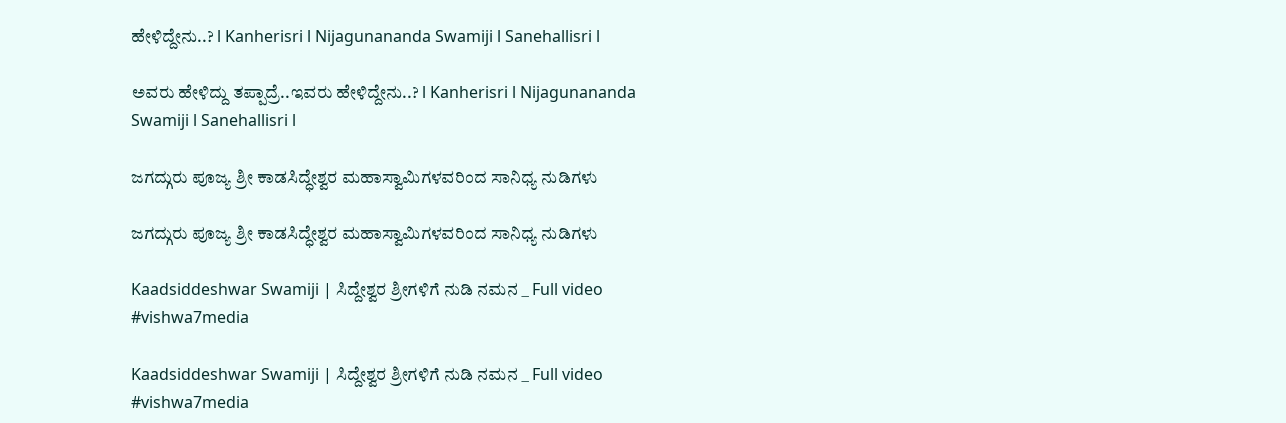ಹೇಳಿದ್ದೇನು..? l Kanherisri l Nijagunananda Swamiji l Sanehallisri l

ಅವರು ಹೇಳಿದ್ದು ತಪ್ಪಾದ್ರೆ..ಇವರು ಹೇಳಿದ್ದೇನು..? l Kanherisri l Nijagunananda Swamiji l Sanehallisri l

ಜಗದ್ಗುರು ಪೂಜ್ಯ ಶ್ರೀ ಕಾಡಸಿದ್ಧೇಶ್ವರ ಮಹಾಸ್ವಾಮಿಗಳವರಿಂದ ಸಾನಿಧ್ಯ ನುಡಿಗಳು

ಜಗದ್ಗುರು ಪೂಜ್ಯ ಶ್ರೀ ಕಾಡಸಿದ್ಧೇಶ್ವರ ಮಹಾಸ್ವಾಮಿಗಳವರಿಂದ ಸಾನಿಧ್ಯ ನುಡಿಗಳು

Kaadsiddeshwar Swamiji | ಸಿದ್ದೇಶ್ವರ ಶ್ರೀಗಳಿಗೆ ನುಡಿ ನಮನ _ Full video  #vishwa7media

Kaadsiddeshwar Swamiji | ಸಿದ್ದೇಶ್ವರ ಶ್ರೀಗಳಿಗೆ ನುಡಿ ನಮನ _ Full video #vishwa7media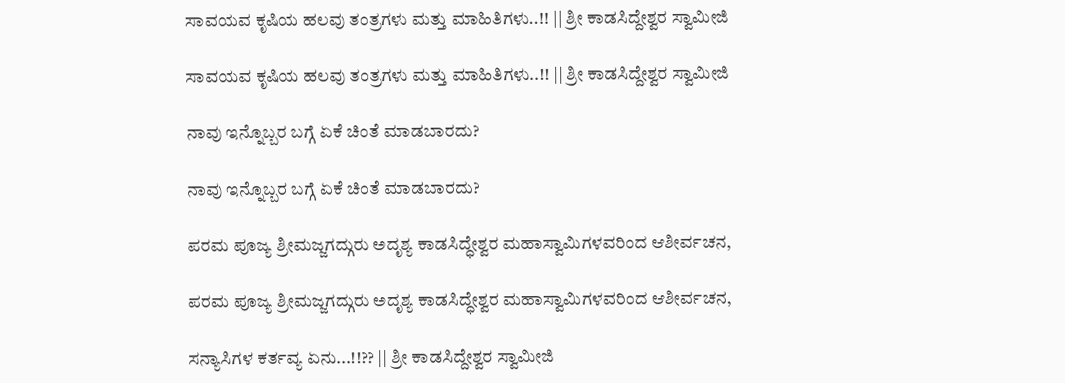ಸಾವಯವ ಕೃಷಿಯ ಹಲವು ತಂತ್ರಗಳು ಮತ್ತು ಮಾಹಿತಿಗಳು..!! || ಶ್ರೀ ಕಾಡಸಿದ್ದೇಶ್ವರ ಸ್ವಾಮೀಜಿ

ಸಾವಯವ ಕೃಷಿಯ ಹಲವು ತಂತ್ರಗಳು ಮತ್ತು ಮಾಹಿತಿಗಳು..!! || ಶ್ರೀ ಕಾಡಸಿದ್ದೇಶ್ವರ ಸ್ವಾಮೀಜಿ

ನಾವು ಇನ್ನೊಬ್ಬರ ಬಗ್ಗೆ ಏಕೆ ಚಿಂತೆ ಮಾಡಬಾರದು?

ನಾವು ಇನ್ನೊಬ್ಬರ ಬಗ್ಗೆ ಏಕೆ ಚಿಂತೆ ಮಾಡಬಾರದು?

ಪರಮ ಪೂಜ್ಯ ಶ್ರೀಮಜ್ಜಗದ್ಗುರು ಅದೃಶ್ಯ ಕಾಡಸಿದ್ಧೇಶ್ವರ ಮಹಾಸ್ವಾಮಿಗಳವರಿಂದ ಆಶೀರ್ವಚನ,

ಪರಮ ಪೂಜ್ಯ ಶ್ರೀಮಜ್ಜಗದ್ಗುರು ಅದೃಶ್ಯ ಕಾಡಸಿದ್ಧೇಶ್ವರ ಮಹಾಸ್ವಾಮಿಗಳವರಿಂದ ಆಶೀರ್ವಚನ,

ಸನ್ಯಾಸಿಗಳ ಕರ್ತವ್ಯ ಏನು...!!?? || ಶ್ರೀ ಕಾಡಸಿದ್ದೇಶ್ವರ ಸ್ವಾಮೀಜಿ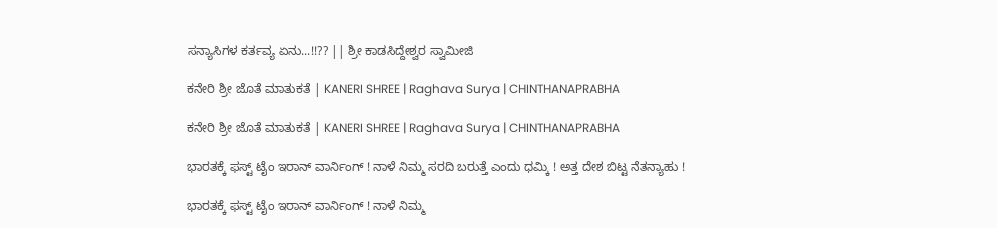ಸನ್ಯಾಸಿಗಳ ಕರ್ತವ್ಯ ಏನು...!!?? || ಶ್ರೀ ಕಾಡಸಿದ್ದೇಶ್ವರ ಸ್ವಾಮೀಜಿ

ಕನೇರಿ ಶ್ರೀ ಜೊತೆ ಮಾತುಕತೆ | KANERI SHREE | Raghava Surya | CHINTHANAPRABHA

ಕನೇರಿ ಶ್ರೀ ಜೊತೆ ಮಾತುಕತೆ | KANERI SHREE | Raghava Surya | CHINTHANAPRABHA

ಭಾರತಕ್ಕೆ ಫಸ್ಟ್ ಟೈಂ ಇರಾನ್ ವಾರ್ನಿಂಗ್ ! ನಾಳೆ ನಿಮ್ಮ ಸರದಿ ಬರುತ್ತೆ ಎಂದು ಧಮ್ಕಿ ! ಅತ್ತ ದೇಶ ಬಿಟ್ಟ ನೆತನ್ಯಾಹು !

ಭಾರತಕ್ಕೆ ಫಸ್ಟ್ ಟೈಂ ಇರಾನ್ ವಾರ್ನಿಂಗ್ ! ನಾಳೆ ನಿಮ್ಮ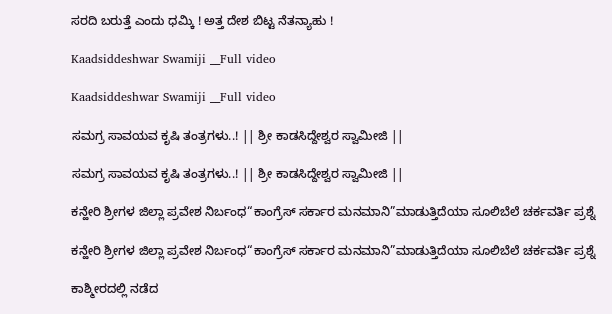ಸರದಿ ಬರುತ್ತೆ ಎಂದು ಧಮ್ಕಿ ! ಅತ್ತ ದೇಶ ಬಿಟ್ಟ ನೆತನ್ಯಾಹು !

Kaadsiddeshwar Swamiji __Full video

Kaadsiddeshwar Swamiji __Full video

ಸಮಗ್ರ ಸಾವಯವ ಕೃಷಿ ತಂತ್ರಗಳು..! || ಶ್ರೀ ಕಾಡಸಿದ್ದೇಶ್ವರ ಸ್ವಾಮೀಜಿ ||

ಸಮಗ್ರ ಸಾವಯವ ಕೃಷಿ ತಂತ್ರಗಳು..! || ಶ್ರೀ ಕಾಡಸಿದ್ದೇಶ್ವರ ಸ್ವಾಮೀಜಿ ||

ಕನ್ಹೇರಿ ಶ್ರೀಗಳ ಜಿಲ್ಲಾ ಪ್ರವೇಶ ನಿರ್ಬಂಧ“ಕಾಂಗ್ರೆಸ್ ಸರ್ಕಾರ ಮನಮಾನಿ”ಮಾಡುತ್ತಿದೆಯಾ ಸೂಲಿಬೆಲೆ ಚರ್ಕವರ್ತಿ ಪ್ರಶ್ನೆ

ಕನ್ಹೇರಿ ಶ್ರೀಗಳ ಜಿಲ್ಲಾ ಪ್ರವೇಶ ನಿರ್ಬಂಧ“ಕಾಂಗ್ರೆಸ್ ಸರ್ಕಾರ ಮನಮಾನಿ”ಮಾಡುತ್ತಿದೆಯಾ ಸೂಲಿಬೆಲೆ ಚರ್ಕವರ್ತಿ ಪ್ರಶ್ನೆ

ಕಾಶ್ಮೀರದಲ್ಲಿ ನಡೆದ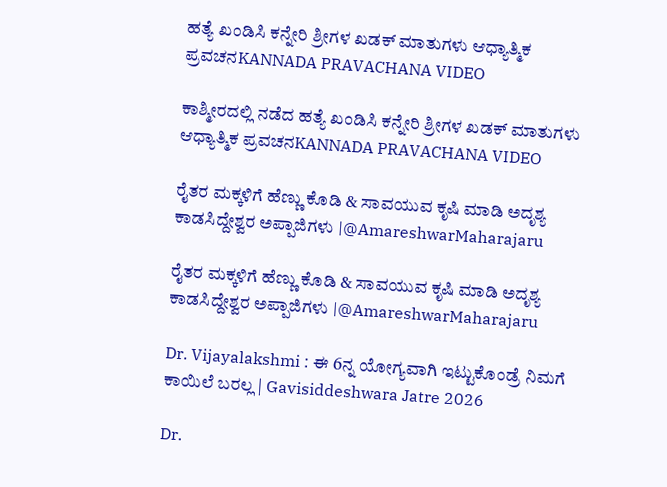ಹತ್ಯೆ ಖಂಡಿಸಿ ಕನ್ನೇರಿ ಶ್ರೀಗಳ ಖಡಕ್ ಮಾತುಗಳು ಆಧ್ಯಾತ್ಮಿಕ ಪ್ರವಚನKANNADA PRAVACHANA VIDEO

ಕಾಶ್ಮೀರದಲ್ಲಿ ನಡೆದ ಹತ್ಯೆ ಖಂಡಿಸಿ ಕನ್ನೇರಿ ಶ್ರೀಗಳ ಖಡಕ್ ಮಾತುಗಳು ಆಧ್ಯಾತ್ಮಿಕ ಪ್ರವಚನKANNADA PRAVACHANA VIDEO

ರೈತರ ಮಕ್ಕಳಿಗೆ ಹೆಣ್ಣು ಕೊಡಿ & ಸಾವಯುವ ಕೃಷಿ ಮಾಡಿ ಅದೃಶ್ಯ ಕಾಡಸಿದ್ದೇಶ್ವರ ಅಪ್ಪಾಜಿಗಳು |@AmareshwarMaharajaru

ರೈತರ ಮಕ್ಕಳಿಗೆ ಹೆಣ್ಣು ಕೊಡಿ & ಸಾವಯುವ ಕೃಷಿ ಮಾಡಿ ಅದೃಶ್ಯ ಕಾಡಸಿದ್ದೇಶ್ವರ ಅಪ್ಪಾಜಿಗಳು |@AmareshwarMaharajaru

Dr. Vijayalakshmi : ಈ 6ನ್ನ ಯೋಗ್ಯವಾಗಿ ಇಟ್ಟುಕೊಂಡ್ರೆ ನಿಮಗೆ ಕಾಯಿಲೆ ಬರಲ್ಲ | Gavisiddeshwara Jatre 2026

Dr.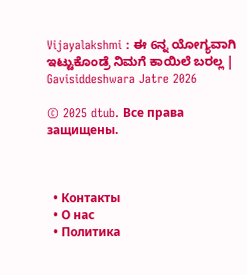Vijayalakshmi : ಈ 6ನ್ನ ಯೋಗ್ಯವಾಗಿ ಇಟ್ಟುಕೊಂಡ್ರೆ ನಿಮಗೆ ಕಾಯಿಲೆ ಬರಲ್ಲ | Gavisiddeshwara Jatre 2026

© 2025 dtub. Все права защищены.



  • Контакты
  • О нас
  • Политика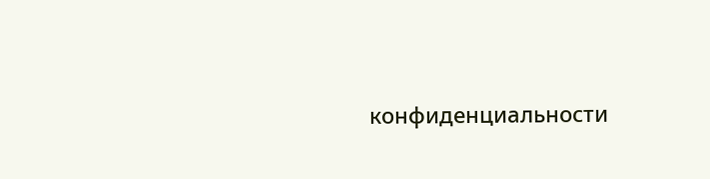конфиденциальности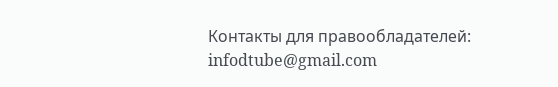Контакты для правообладателей: infodtube@gmail.com